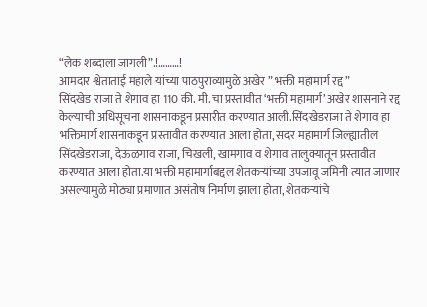“लेक शब्दाला जागली”.!………!
आमदार श्वेताताई महाले यांच्या पाठपुराव्यामुळे अखेर ” भक्ती महामार्ग रद्द”
सिंदखेड राजा ते शेगाव हा 110 की. मी. चा प्रस्तावीत ‘भक्ती महामार्ग’ अखेर शासनाने रद्द केल्याची अधिसूचना शासनाकडून प्रसारीत करण्यात आली.सिंदखेडराजा ते शेगाव हा भक्तिमार्ग शासनाकडून प्रस्तावीत करण्यात आला होता, सदर महामार्ग जिल्ह्यातील सिंदखेडराजा, देऊळगाव राजा, चिखली, खामगाव व शेगाव तालुक्यातून प्रस्तावीत करण्यात आला होता.या भक्ती महामार्गाबद्दल शेतकऱ्यांच्या उपजावू जमिनी त्यात जाणार असल्यामुळे मोठ्या प्रमाणात असंतोष निर्माण झाला होता, शेतकऱ्यांचे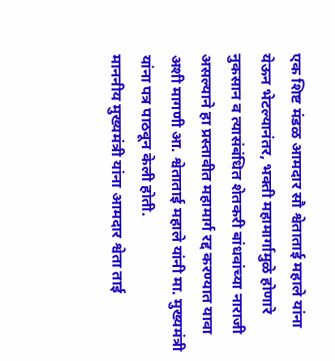एक शिष्ट मंडळ आमदार सौ श्वेताताई महाले यांना येऊन भेटल्यानंतर, भक्ती महामार्गामुळे होणारे नुकसान व त्यासंबंधित शेतकरी बांधवांच्या नाराजी असल्याने हा प्रस्तावीत महामार्ग रद्द करण्यात यावा अशी मागणी आ. श्वेताताई महाले यांनी मा. मुख्यमंत्री यांना पत्र पाठवून केली होती.
माननीय मुख्यमंत्री यांना आमदार श्वेता ताई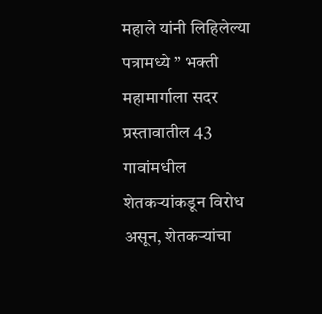महाले यांनी लिहिलेल्या पत्रामध्ये ” भक्ती महामार्गाला सदर प्रस्तावातील 43 गावांमधील शेतकऱ्यांकडून विरोध असून, शेतकऱ्यांचा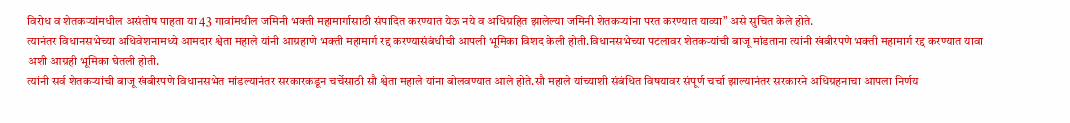विरोध व शेतकऱ्यांमधील असंतोष पाहता या 43 गावांमधील जमिनी भक्ती महामार्गासाठी संपादित करण्यात येऊ नये व अधिग्रहित झालेल्या जमिनी शेतकऱ्यांना परत करण्यात याव्या” असे सुचित केले होते.
त्यानंतर विधानसभेच्या अधिवेशनामध्ये आमदार श्वेता महाले यांनी आग्रहाणे भक्ती महामार्ग रद्द करण्यासंबंधीची आपली भूमिका विशद केली होती.विधानसभेच्या पटलावर शेतकऱ्यांची बाजू मांडताना त्यांनी खंबीरपणे भक्ती महामार्ग रद्द करण्यात यावा अशी आग्रही भूमिका घेतली होती.
त्यांनी सर्व शेतकऱ्यांची बाजू खंबीरपणे विधानसभेत मांडल्यानंतर सरकारकडून चर्चेसाठी सौ श्वेता महाले यांना बोलवण्यात आले होते.सौ महाले यांच्याशी संबंधित विषयावर संपूर्ण चर्चा झाल्यानंतर सरकारने अधिग्रहनाचा आपला निर्णय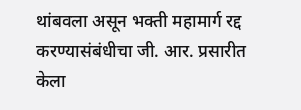थांबवला असून भक्ती महामार्ग रद्द करण्यासंबंधीचा जी. आर. प्रसारीत केला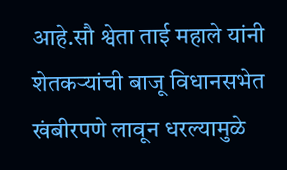आहे.सौ श्वेता ताई महाले यांनी शेतकऱ्यांची बाजू विधानसभेत खंबीरपणे लावून धरल्यामुळे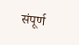संपूर्ण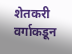शेतकरी वर्गाकडून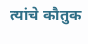त्यांचे कौतुक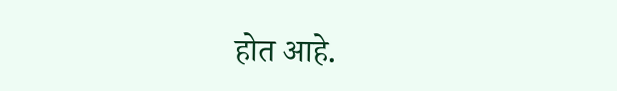होत आहे.